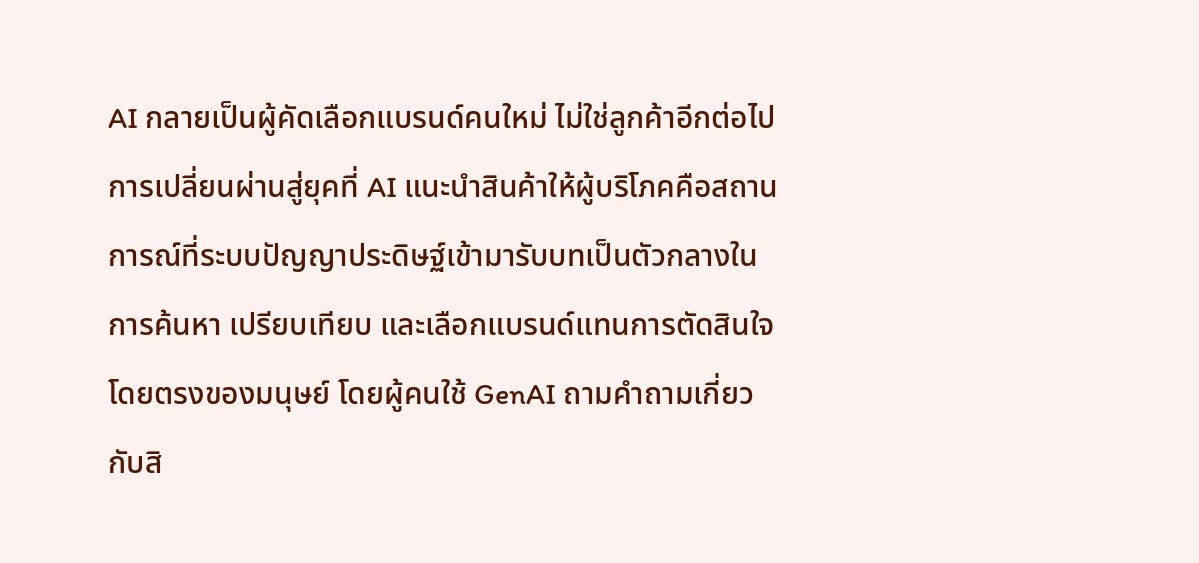AI กลายเป็นผู้คัดเลือกแบรนด์คนใหม่ ไม่ใช่ลูกค้าอีกต่อไป
การเปลี่ยนผ่านสู่ยุคที่ AI แนะนำสินค้าให้ผู้บริโภคคือสถานการณ์ที่ระบบปัญญาประดิษฐ์เข้ามารับบทเป็นตัวกลางในการค้นหา เปรียบเทียบ และเลือกแบรนด์แทนการตัดสินใจโดยตรงของมนุษย์ โดยผู้คนใช้ GenAI ถามคำถามเกี่ยวกับสิ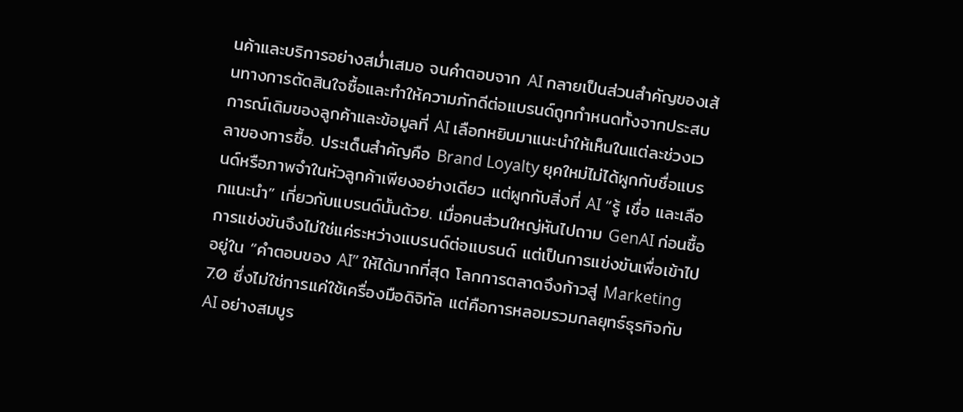นค้าและบริการอย่างสม่ำเสมอ จนคำตอบจาก AI กลายเป็นส่วนสำคัญของเส้นทางการตัดสินใจซื้อและทำให้ความภักดีต่อแบรนด์ถูกกำหนดทั้งจากประสบการณ์เดิมของลูกค้าและข้อมูลที่ AI เลือกหยิบมาแนะนำให้เห็นในแต่ละช่วงเวลาของการซื้อ. ประเด็นสำคัญคือ Brand Loyalty ยุคใหม่ไม่ได้ผูกกับชื่อแบรนด์หรือภาพจำในหัวลูกค้าเพียงอย่างเดียว แต่ผูกกับสิ่งที่ AI “รู้ เชื่อ และเลือกแนะนำ” เกี่ยวกับแบรนด์นั้นด้วย. เมื่อคนส่วนใหญ่หันไปถาม GenAI ก่อนซื้อ การแข่งขันจึงไม่ใช่แค่ระหว่างแบรนด์ต่อแบรนด์ แต่เป็นการแข่งขันเพื่อเข้าไปอยู่ใน “คำตอบของ AI” ให้ได้มากที่สุด โลกการตลาดจึงก้าวสู่ Marketing 7.0 ซึ่งไม่ใช่การแค่ใช้เครื่องมือดิจิทัล แต่คือการหลอมรวมกลยุทธ์ธุรกิจกับ AI อย่างสมบูร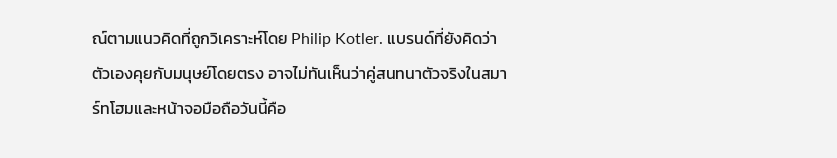ณ์ตามแนวคิดที่ถูกวิเคราะห์โดย Philip Kotler. แบรนด์ที่ยังคิดว่าตัวเองคุยกับมนุษย์โดยตรง อาจไม่ทันเห็นว่าคู่สนทนาตัวจริงในสมาร์ทโฮมและหน้าจอมือถือวันนี้คือ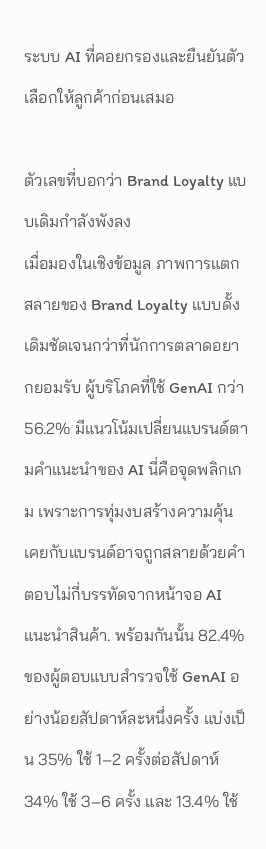ระบบ AI ที่คอยกรองและยืนยันตัวเลือกให้ลูกค้าก่อนเสมอ

ตัวเลขที่บอกว่า Brand Loyalty แบบเดิมกำลังพังลง
เมื่อมองในเชิงข้อมูล ภาพการแตกสลายของ Brand Loyalty แบบดั้งเดิมชัดเจนกว่าที่นักการตลาดอยากยอมรับ ผู้บริโภคที่ใช้ GenAI กว่า 56.2% มีแนวโน้มเปลี่ยนแบรนด์ตามคำแนะนำของ AI นี่คือจุดพลิกเกม เพราะการทุ่มงบสร้างความคุ้นเคยกับแบรนด์อาจถูกสลายด้วยคำตอบไม่กี่บรรทัดจากหน้าจอ AI แนะนำสินค้า. พร้อมกันนั้น 82.4% ของผู้ตอบแบบสำรวจใช้ GenAI อย่างน้อยสัปดาห์ละหนึ่งครั้ง แบ่งเป็น 35% ใช้ 1–2 ครั้งต่อสัปดาห์ 34% ใช้ 3–6 ครั้ง และ 13.4% ใช้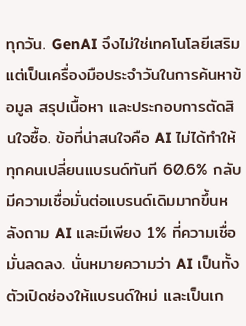ทุกวัน. GenAI จึงไม่ใช่เทคโนโลยีเสริม แต่เป็นเครื่องมือประจำวันในการค้นหาข้อมูล สรุปเนื้อหา และประกอบการตัดสินใจซื้อ. ข้อที่น่าสนใจคือ AI ไม่ได้ทำให้ทุกคนเปลี่ยนแบรนด์ทันที 60.6% กลับมีความเชื่อมั่นต่อแบรนด์เดิมมากขึ้นหลังถาม AI และมีเพียง 1% ที่ความเชื่อมั่นลดลง. นั่นหมายความว่า AI เป็นทั้งตัวเปิดช่องให้แบรนด์ใหม่ และเป็นเก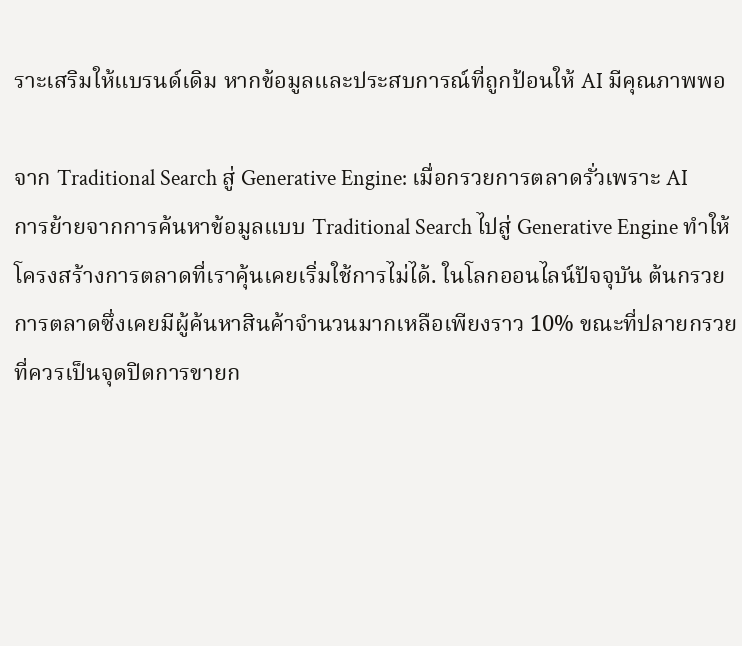ราะเสริมให้แบรนด์เดิม หากข้อมูลและประสบการณ์ที่ถูกป้อนให้ AI มีคุณภาพพอ

จาก Traditional Search สู่ Generative Engine: เมื่อกรวยการตลาดรั่วเพราะ AI
การย้ายจากการค้นหาข้อมูลแบบ Traditional Search ไปสู่ Generative Engine ทำให้โครงสร้างการตลาดที่เราคุ้นเคยเริ่มใช้การไม่ได้. ในโลกออนไลน์ปัจจุบัน ต้นกรวยการตลาดซึ่งเคยมีผู้ค้นหาสินค้าจำนวนมากเหลือเพียงราว 10% ขณะที่ปลายกรวยที่ควรเป็นจุดปิดการขายก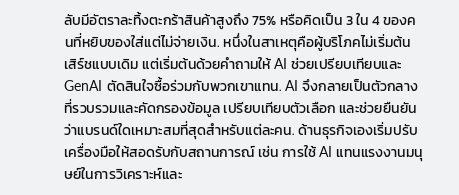ลับมีอัตราละทิ้งตะกร้าสินค้าสูงถึง 75% หรือคิดเป็น 3 ใน 4 ของคนที่หยิบของใส่แต่ไม่จ่ายเงิน. หนึ่งในสาเหตุคือผู้บริโภคไม่เริ่มต้นเสิร์ชแบบเดิม แต่เริ่มต้นด้วยคำถามให้ AI ช่วยเปรียบเทียบและ GenAI ตัดสินใจซื้อร่วมกับพวกเขาแทน. AI จึงกลายเป็นตัวกลางที่รวบรวมและคัดกรองข้อมูล เปรียบเทียบตัวเลือก และช่วยยืนยันว่าแบรนด์ใดเหมาะสมที่สุดสำหรับแต่ละคน. ด้านธุรกิจเองเริ่มปรับเครื่องมือให้สอดรับกับสถานการณ์ เช่น การใช้ AI แทนแรงงานมนุษย์ในการวิเคราะห์และ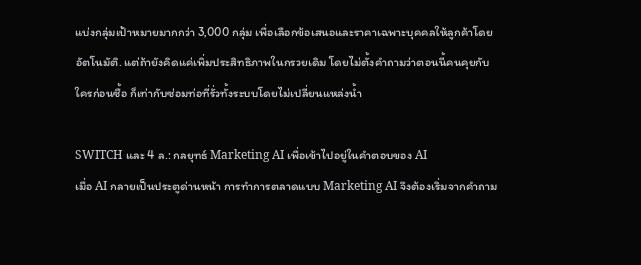แบ่งกลุ่มเป้าหมายมากกว่า 3,000 กลุ่ม เพื่อเลือกข้อเสนอและราคาเฉพาะบุคคลให้ลูกค้าโดยอัตโนมัติ. แต่ถ้ายังคิดแค่เพิ่มประสิทธิภาพในกรวยเดิม โดยไม่ตั้งคำถามว่าตอนนี้คนคุยกับใครก่อนซื้อ ก็เท่ากับซ่อมท่อที่รั่วทั้งระบบโดยไม่เปลี่ยนแหล่งน้ำ

SWITCH และ 4 ล.: กลยุทธ์ Marketing AI เพื่อเข้าไปอยู่ในคำตอบของ AI
เมื่อ AI กลายเป็นประตูด่านหน้า การทำการตลาดแบบ Marketing AI จึงต้องเริ่มจากคำถาม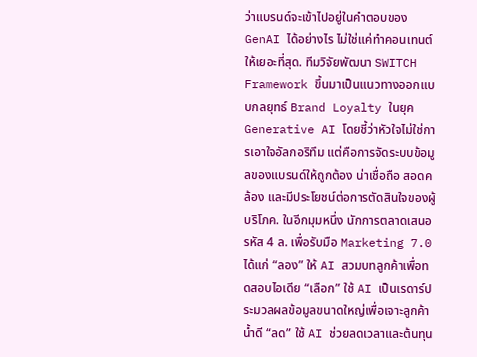ว่าแบรนด์จะเข้าไปอยู่ในคำตอบของ GenAI ได้อย่างไร ไม่ใช่แค่ทำคอนเทนต์ให้เยอะที่สุด. ทีมวิจัยพัฒนา SWITCH Framework ขึ้นมาเป็นแนวทางออกแบบกลยุทธ์ Brand Loyalty ในยุค Generative AI โดยชี้ว่าหัวใจไม่ใช่การเอาใจอัลกอริทึม แต่คือการจัดระบบข้อมูลของแบรนด์ให้ถูกต้อง น่าเชื่อถือ สอดคล้อง และมีประโยชน์ต่อการตัดสินใจของผู้บริโภค. ในอีกมุมหนึ่ง นักการตลาดเสนอรหัส 4 ล. เพื่อรับมือ Marketing 7.0 ได้แก่ “ลอง” ให้ AI สวมบทลูกค้าเพื่อทดสอบไอเดีย “เลือก” ใช้ AI เป็นเรดาร์ประมวลผลข้อมูลขนาดใหญ่เพื่อเจาะลูกค้าน้ำดี “ลด” ใช้ AI ช่วยลดเวลาและต้นทุน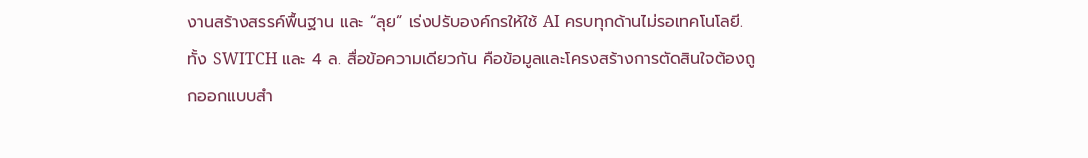งานสร้างสรรค์พื้นฐาน และ “ลุย” เร่งปรับองค์กรให้ใช้ AI ครบทุกด้านไม่รอเทคโนโลยี. ทั้ง SWITCH และ 4 ล. สื่อข้อความเดียวกัน คือข้อมูลและโครงสร้างการตัดสินใจต้องถูกออกแบบสำ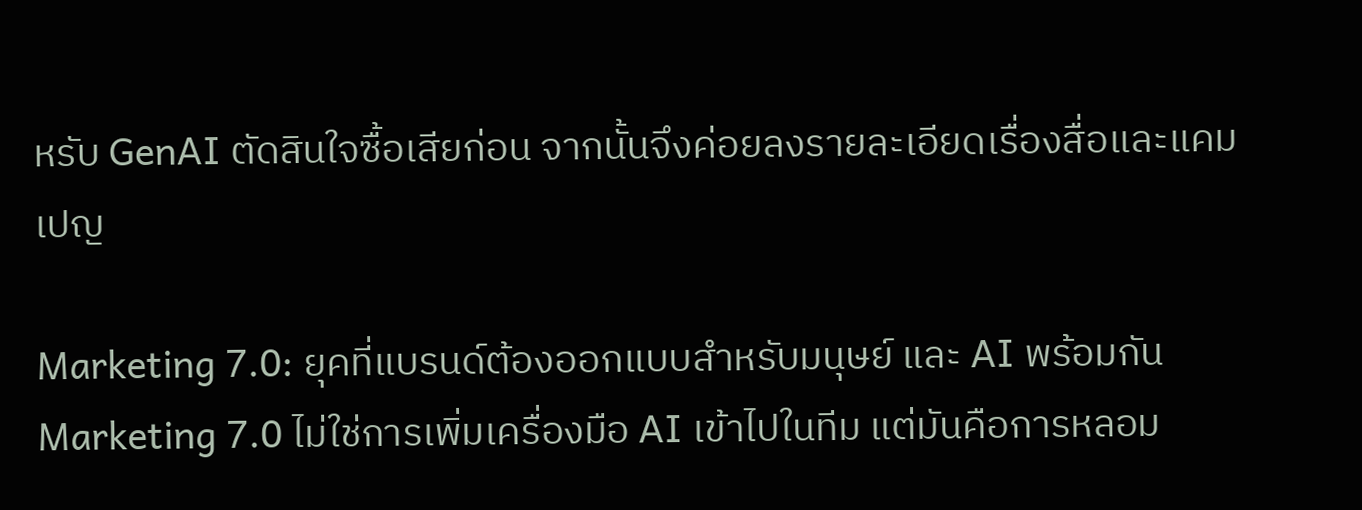หรับ GenAI ตัดสินใจซื้อเสียก่อน จากนั้นจึงค่อยลงรายละเอียดเรื่องสื่อและแคมเปญ

Marketing 7.0: ยุคที่แบรนด์ต้องออกแบบสำหรับมนุษย์ และ AI พร้อมกัน
Marketing 7.0 ไม่ใช่การเพิ่มเครื่องมือ AI เข้าไปในทีม แต่มันคือการหลอม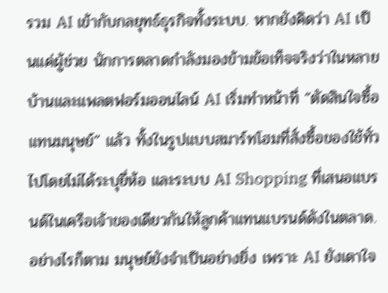รวม AI เข้ากับกลยุทธ์ธุรกิจทั้งระบบ. หากยังคิดว่า AI เป็นแค่ผู้ช่วย นักการตลาดกำลังมองข้ามข้อเท็จจริงว่าในหลายบ้านและแพลตฟอร์มออนไลน์ AI เริ่มทำหน้าที่ “ตัดสินใจซื้อแทนมนุษย์” แล้ว ทั้งในรูปแบบสมาร์ทโฮมที่สั่งซื้อของใช้ทั่วไปโดยไม่ได้ระบุยี่ห้อ และระบบ AI Shopping ที่เสนอแบรนด์ในเครือเจ้าของเดียวกันให้ลูกค้าแทนแบรนด์ดังในตลาด. อย่างไรก็ตาม มนุษย์ยังจำเป็นอย่างยิ่ง เพราะ AI ยังเดาใจ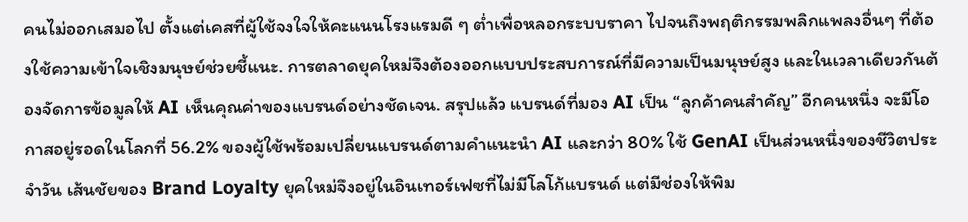คนไม่ออกเสมอไป ตั้งแต่เคสที่ผู้ใช้จงใจให้คะแนนโรงแรมดี ๆ ต่ำเพื่อหลอกระบบราคา ไปจนถึงพฤติกรรมพลิกแพลงอื่นๆ ที่ต้องใช้ความเข้าใจเชิงมนุษย์ช่วยชี้แนะ. การตลาดยุคใหม่จึงต้องออกแบบประสบการณ์ที่มีความเป็นมนุษย์สูง และในเวลาเดียวกันต้องจัดการข้อมูลให้ AI เห็นคุณค่าของแบรนด์อย่างชัดเจน. สรุปแล้ว แบรนด์ที่มอง AI เป็น “ลูกค้าคนสำคัญ” อีกคนหนึ่ง จะมีโอกาสอยู่รอดในโลกที่ 56.2% ของผู้ใช้พร้อมเปลี่ยนแบรนด์ตามคำแนะนำ AI และกว่า 80% ใช้ GenAI เป็นส่วนหนึ่งของชีวิตประจำวัน เส้นชัยของ Brand Loyalty ยุคใหม่จึงอยู่ในอินเทอร์เฟซที่ไม่มีโลโก้แบรนด์ แต่มีช่องให้พิม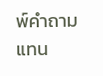พ์คำถามแทน